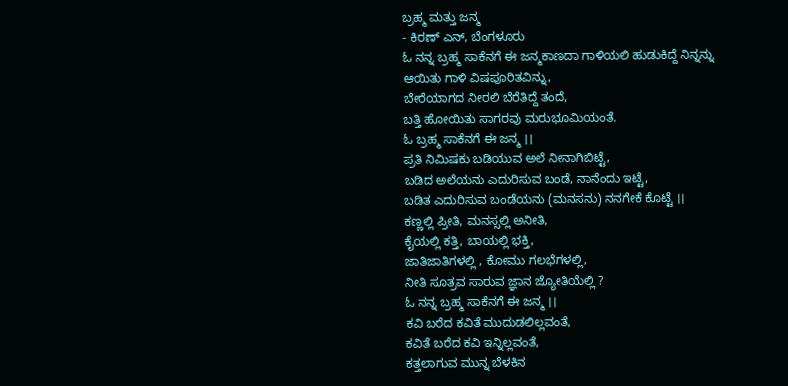ಬ್ರಹ್ಮ ಮತ್ತು ಜನ್ಮ
- ಕಿರಣ್ ಎನ್, ಬೆಂಗಳೂರು
ಓ ನನ್ನ ಬ್ರಹ್ಮ ಸಾಕೆನಗೆ ಈ ಜನ್ಮಕಾಣದಾ ಗಾಳಿಯಲಿ ಹುಡುಕಿದ್ದೆ ನಿನ್ನನ್ನು
ಆಯಿತು ಗಾಳಿ ವಿಷಪೂರಿತವಿನ್ನು,
ಬೇರೆಯಾಗದ ನೀರಲಿ ಬೆರೆತಿದ್ದೆ ತಂದೆ,
ಬತ್ತಿ ಹೋಯಿತು ಸಾಗರವು ಮರುಭೂಮಿಯಂತೆ.
ಓ ಬ್ರಹ್ಮ ಸಾಕೆನಗೆ ಈ ಜನ್ಮ ।।
ಪ್ರತಿ ನಿಮಿಷಕು ಬಡಿಯುವ ಅಲೆ ನೀನಾಗಿಬಿಟ್ಟೆ,
ಬಡಿದ ಅಲೆಯನು ಎದುರಿಸುವ ಬಂಡೆ, ನಾನೆಂದು ಇಟ್ಟೆ,
ಬಡಿತ ಎದುರಿಸುವ ಬಂಡೆಯನು (ಮನಸನು) ನನಗೇಕೆ ಕೊಟ್ಟೆ ।।
ಕಣ್ಣಲ್ಲಿ ಪ್ರೀತಿ, ಮನಸ್ಸಲ್ಲಿ ಅನೀತಿ,
ಕೈಯಲ್ಲಿ ಕತ್ತಿ, ಬಾಯಲ್ಲಿ ಭಕ್ತಿ,
ಜಾತಿಜಾತಿಗಳಲ್ಲಿ , ಕೋಮು ಗಲಭೆಗಳಲ್ಲಿ,
ನೀತಿ ಸೂತ್ರವ ಸಾರುವ ಜ್ಞಾನ ಜ್ಯೋತಿಯೆಲ್ಲಿ ?
ಓ ನನ್ನ ಬ್ರಹ್ಮ ಸಾಕೆನಗೆ ಈ ಜನ್ಮ ।।
ಕವಿ ಬರೆದ ಕವಿತೆ ಮುದುಡಲಿಲ್ಲವಂತೆ,
ಕವಿತೆ ಬರೆದ ಕವಿ ಇನ್ನಿಲ್ಲವಂತೆ,
ಕತ್ತಲಾಗುವ ಮುನ್ನ ಬೆಳಕಿನ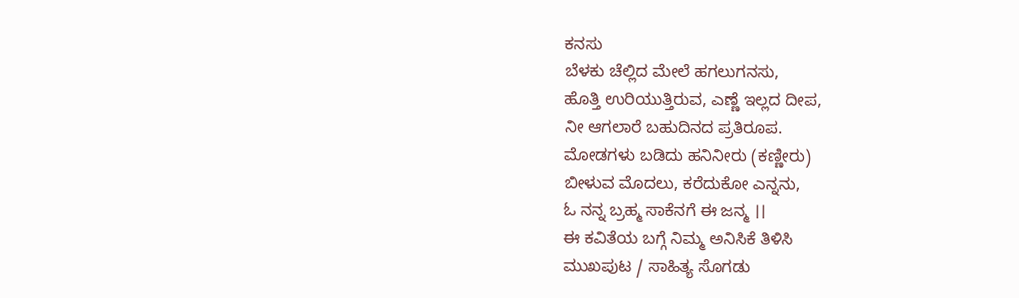ಕನಸು
ಬೆಳಕು ಚೆಲ್ಲಿದ ಮೇಲೆ ಹಗಲುಗನಸು,
ಹೊತ್ತಿ ಉರಿಯುತ್ತಿರುವ, ಎಣ್ಣೆ ಇಲ್ಲದ ದೀಪ,
ನೀ ಆಗಲಾರೆ ಬಹುದಿನದ ಪ್ರತಿರೂಪ.
ಮೋಡಗಳು ಬಡಿದು ಹನಿನೀರು (ಕಣ್ಣೀರು)
ಬೀಳುವ ಮೊದಲು, ಕರೆದುಕೋ ಎನ್ನನು,
ಓ ನನ್ನ ಬ್ರಹ್ಮ ಸಾಕೆನಗೆ ಈ ಜನ್ಮ ।।
ಈ ಕವಿತೆಯ ಬಗ್ಗೆ ನಿಮ್ಮ ಅನಿಸಿಕೆ ತಿಳಿಸಿ
ಮುಖಪುಟ / ಸಾಹಿತ್ಯ ಸೊಗಡು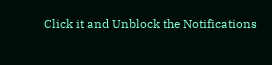Click it and Unblock the Notifications